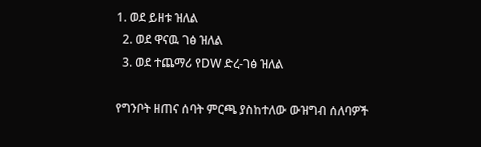1. ወደ ይዘቱ ዝለል
  2. ወደ ዋናዉ ገፅ ዝለል
  3. ወደ ተጨማሪ የDW ድረ-ገፅ ዝለል

የግንቦት ዘጠና ሰባት ምርጫ ያስከተለው ውዝግብ ሰለባዎች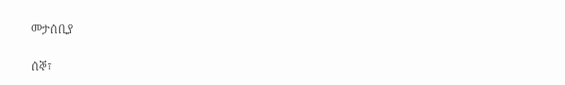መታሰቢያ

ሰኞ፣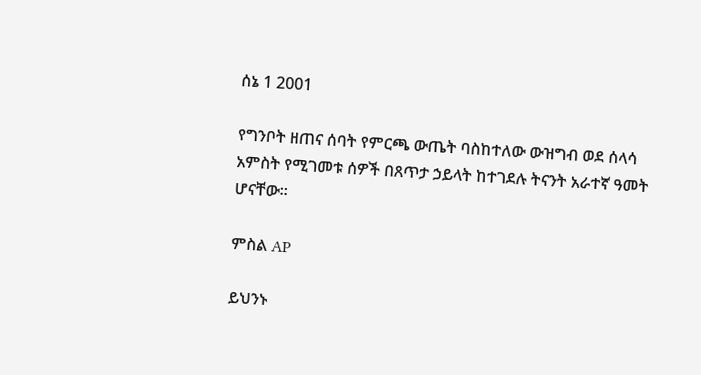ሰኔ 1 2001

የግንቦት ዘጠና ሰባት የምርጫ ውጤት ባስከተለው ውዝግብ ወደ ሰላሳ አምስት የሚገመቱ ሰዎች በጸጥታ ኃይላት ከተገደሉ ትናንት አራተኛ ዓመት ሆናቸው።

ምስል AP

ይህንኑ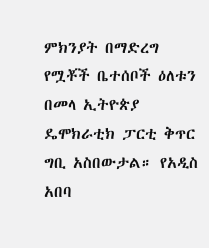ምክንያት በማድረግ የሟቾች ቤተሰቦች ዕለቱን በመላ ኢትዮጵያ ዴሞክራቲክ ፓርቲ ቅጥር ግቢ አስበውታል። የአዲስ አበባ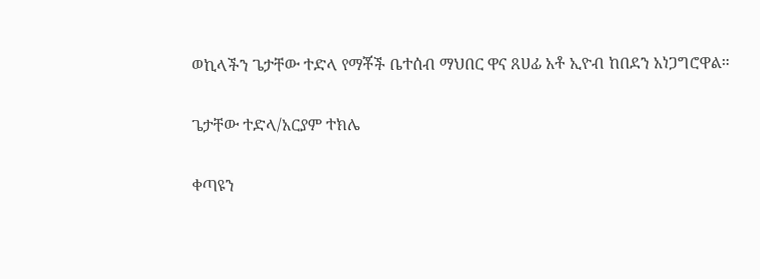ወኪላችን ጌታቸው ተድላ የማቾች ቤተሰብ ማህበር ዋና ጸሀፊ አቶ ኢዮብ ከበደን አነጋግሮዋል።

ጌታቸው ተድላ/አርያም ተክሌ

ቀጣዩን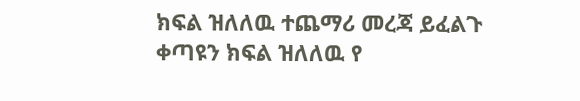ክፍል ዝለለዉ ተጨማሪ መረጃ ይፈልጉ
ቀጣዩን ክፍል ዝለለዉ የ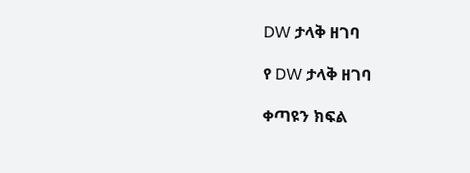DW ታላቅ ዘገባ

የ DW ታላቅ ዘገባ

ቀጣዩን ክፍል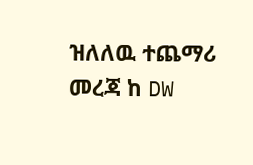ዝለለዉ ተጨማሪ መረጃ ከ DW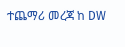ተጨማሪ መረጃ ከ DW